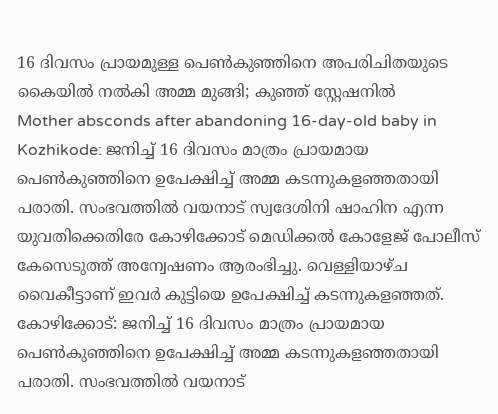16 ദിവസം പ്രായമുള്ള പെൺകുഞ്ഞിനെ അപരിചിതയുടെ കൈയിൽ നൽകി അമ്മ മുങ്ങി; കുഞ്ഞ് സ്റ്റേഷനിൽ
Mother absconds after abandoning 16-day-old baby in Kozhikode: ജനിച്ച് 16 ദിവസം മാത്രം പ്രായമായ പെൺകുഞ്ഞിനെ ഉപേക്ഷിച്ച് അമ്മ കടന്നുകളഞ്ഞതായി പരാതി. സംഭവത്തിൽ വയനാട് സ്വദേശിനി ഷാഹിന എന്ന യുവതിക്കെതിരേ കോഴിക്കോട് മെഡിക്കൽ കോളേജ് പോലീസ് കേസെടുത്ത് അന്വേഷണം ആരംഭിച്ചു. വെള്ളിയാഴ്ച വൈകീട്ടാണ് ഇവർ കുട്ടിയെ ഉപേക്ഷിച്ച് കടന്നുകളഞ്ഞത്.
കോഴിക്കോട്: ജനിച്ച് 16 ദിവസം മാത്രം പ്രായമായ പെൺകുഞ്ഞിനെ ഉപേക്ഷിച്ച് അമ്മ കടന്നുകളഞ്ഞതായി പരാതി. സംഭവത്തിൽ വയനാട്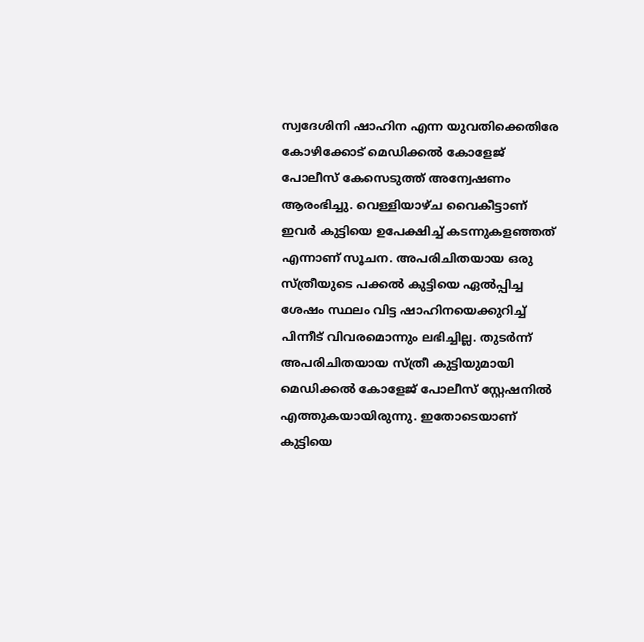സ്വദേശിനി ഷാഹിന എന്ന യുവതിക്കെതിരേ കോഴിക്കോട് മെഡിക്കൽ കോളേജ് പോലീസ് കേസെടുത്ത് അന്വേഷണം ആരംഭിച്ചു. വെള്ളിയാഴ്ച വൈകീട്ടാണ് ഇവർ കുട്ടിയെ ഉപേക്ഷിച്ച് കടന്നുകളഞ്ഞത് എന്നാണ് സൂചന. അപരിചിതയായ ഒരു സ്ത്രീയുടെ പക്കൽ കുട്ടിയെ ഏൽപ്പിച്ച ശേഷം സ്ഥലം വിട്ട ഷാഹിനയെക്കുറിച്ച് പിന്നീട് വിവരമൊന്നും ലഭിച്ചില്ല. തുടർന്ന് അപരിചിതയായ സ്ത്രീ കുട്ടിയുമായി മെഡിക്കൽ കോളേജ് പോലീസ് സ്റ്റേഷനിൽ എത്തുകയായിരുന്നു. ഇതോടെയാണ് കുട്ടിയെ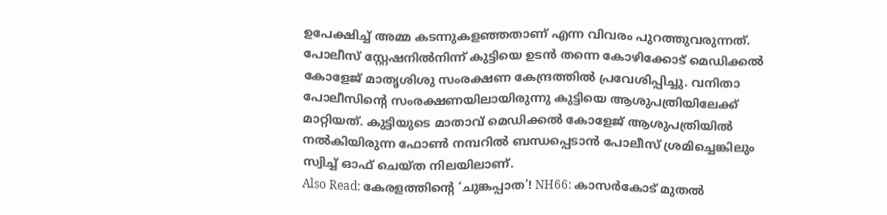ഉപേക്ഷിച്ച് അമ്മ കടന്നുകളഞ്ഞതാണ് എന്ന വിവരം പുറത്തുവരുന്നത്.
പോലീസ് സ്റ്റേഷനിൽനിന്ന് കുട്ടിയെ ഉടൻ തന്നെ കോഴിക്കോട് മെഡിക്കൽ കോളേജ് മാതൃശിശു സംരക്ഷണ കേന്ദ്രത്തിൽ പ്രവേശിപ്പിച്ചു. വനിതാ പോലീസിന്റെ സംരക്ഷണയിലായിരുന്നു കുട്ടിയെ ആശുപത്രിയിലേക്ക് മാറ്റിയത്. കുട്ടിയുടെ മാതാവ് മെഡിക്കൽ കോളേജ് ആശുപത്രിയിൽ നൽകിയിരുന്ന ഫോൺ നമ്പറിൽ ബന്ധപ്പെടാൻ പോലീസ് ശ്രമിച്ചെങ്കിലും സ്വിച്ച് ഓഫ് ചെയ്ത നിലയിലാണ്.
Also Read: കേരളത്തിന്റെ ‘ചുങ്കപ്പാത’! NH66: കാസർകോട് മുതൽ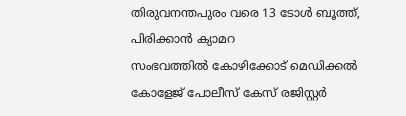തിരുവനന്തപുരം വരെ 13 ടോൾ ബൂത്ത്, പിരിക്കാൻ ക്യാമറ
സംഭവത്തിൽ കോഴിക്കോട് മെഡിക്കൽ കോളേജ് പോലീസ് കേസ് രജിസ്റ്റർ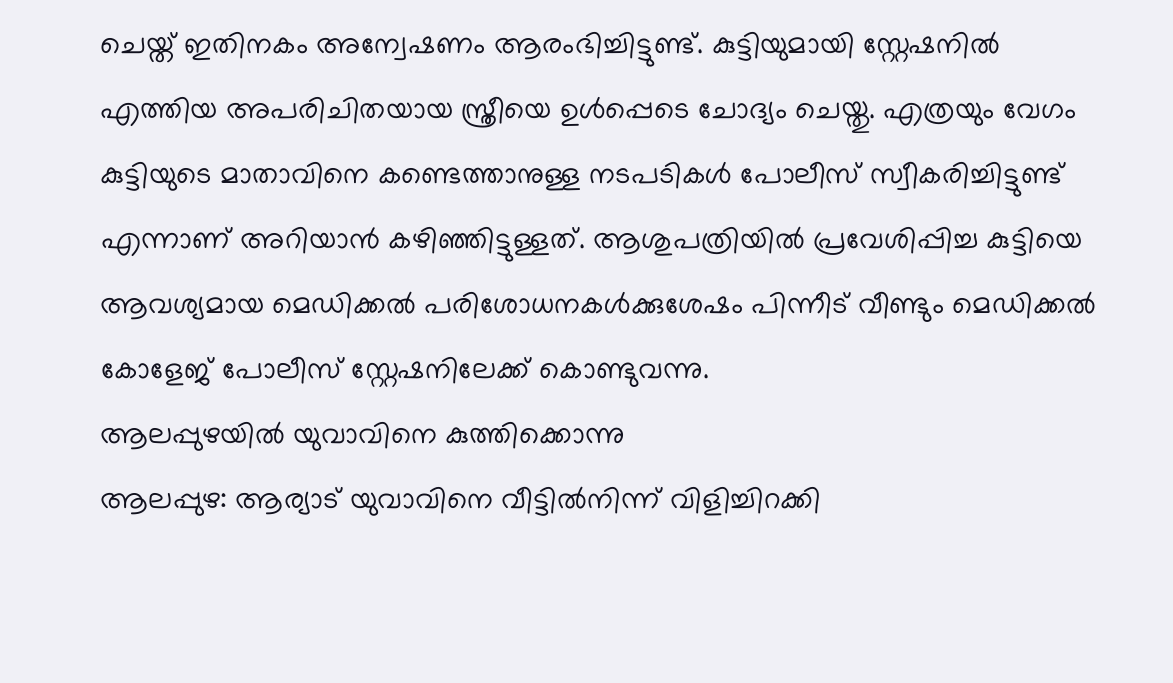ചെയ്ത് ഇതിനകം അന്വേഷണം ആരംഭിച്ചിട്ടുണ്ട്. കുട്ടിയുമായി സ്റ്റേഷനിൽ എത്തിയ അപരിചിതയായ സ്ത്രീയെ ഉൾപ്പെടെ ചോദ്യം ചെയ്തു. എത്രയും വേഗം കുട്ടിയുടെ മാതാവിനെ കണ്ടെത്താനുള്ള നടപടികൾ പോലീസ് സ്വീകരിച്ചിട്ടുണ്ട് എന്നാണ് അറിയാൻ കഴിഞ്ഞിട്ടുള്ളത്. ആശുപത്രിയിൽ പ്രവേശിപ്പിച്ച കുട്ടിയെ ആവശ്യമായ മെഡിക്കൽ പരിശോധനകൾക്കുശേഷം പിന്നീട് വീണ്ടും മെഡിക്കൽ കോളേജ് പോലീസ് സ്റ്റേഷനിലേക്ക് കൊണ്ടുവന്നു.
ആലപ്പുഴയിൽ യുവാവിനെ കുത്തിക്കൊന്നു
ആലപ്പുഴ: ആര്യാട് യുവാവിനെ വീട്ടിൽനിന്ന് വിളിച്ചിറക്കി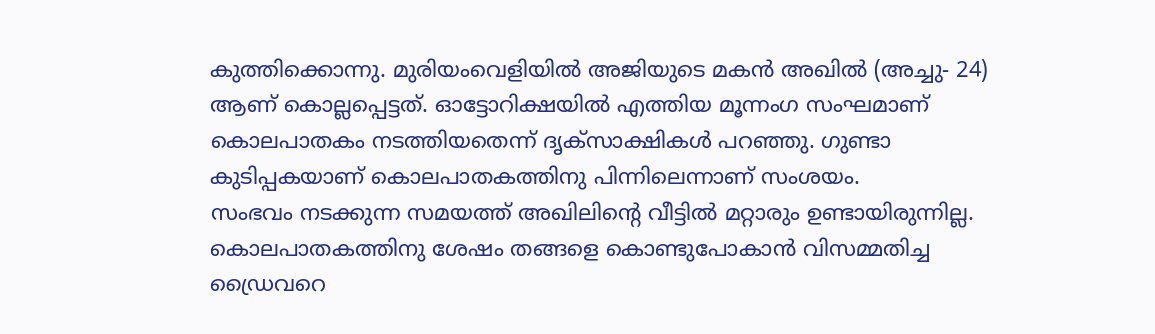കുത്തിക്കൊന്നു. മുരിയംവെളിയിൽ അജിയുടെ മകൻ അഖിൽ (അച്ചു- 24) ആണ് കൊല്ലപ്പെട്ടത്. ഓട്ടോറിക്ഷയിൽ എത്തിയ മൂന്നംഗ സംഘമാണ് കൊലപാതകം നടത്തിയതെന്ന് ദൃക്സാക്ഷികൾ പറഞ്ഞു. ഗുണ്ടാ കുടിപ്പകയാണ് കൊലപാതകത്തിനു പിന്നിലെന്നാണ് സംശയം.
സംഭവം നടക്കുന്ന സമയത്ത് അഖിലിന്റെ വീട്ടിൽ മറ്റാരും ഉണ്ടായിരുന്നില്ല. കൊലപാതകത്തിനു ശേഷം തങ്ങളെ കൊണ്ടുപോകാൻ വിസമ്മതിച്ച ഡ്രൈവറെ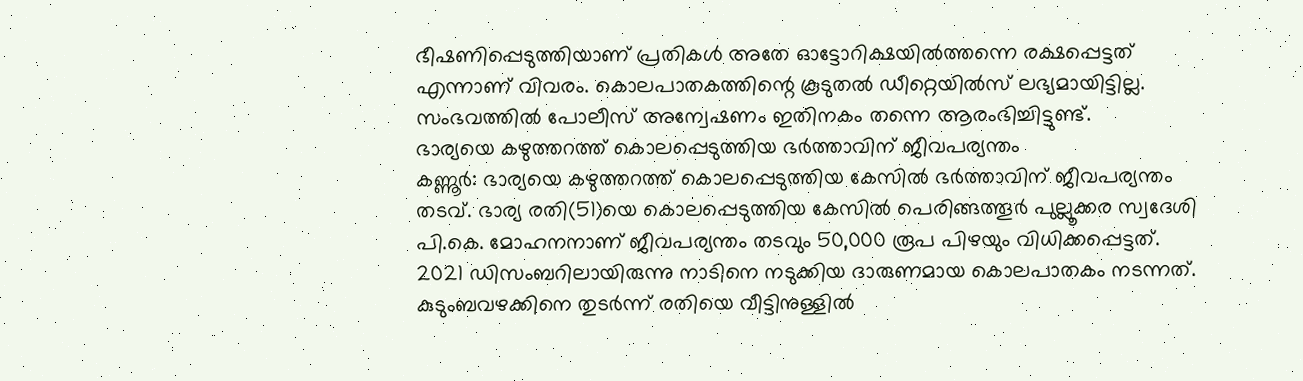ഭീഷണിപ്പെടുത്തിയാണ് പ്രതികൾ അതേ ഓട്ടോറിക്ഷയിൽത്തന്നെ രക്ഷപ്പെട്ടത് എന്നാണ് വിവരം. കൊലപാതകത്തിന്റെ കൂടുതൽ ഡീറ്റെയിൽസ് ലഭ്യമായിട്ടില്ല. സംഭവത്തിൽ പോലീസ് അന്വേഷണം ഇതിനകം തന്നെ ആരംഭിച്ചിട്ടുണ്ട്.
ഭാര്യയെ കഴുത്തറത്ത് കൊലപ്പെടുത്തിയ ഭർത്താവിന് ജീവപര്യന്തം
കണ്ണൂർ: ഭാര്യയെ കഴുത്തറത്ത് കൊലപ്പെടുത്തിയ കേസിൽ ഭർത്താവിന് ജീവപര്യന്തം തടവ്. ഭാര്യ രതി(51)യെ കൊലപ്പെടുത്തിയ കേസിൽ പെരിങ്ങത്തൂർ പുല്ലൂക്കര സ്വദേശി പി.കെ. മോഹനനാണ് ജീവപര്യന്തം തടവും 50,000 രൂപ പിഴയും വിധിക്കപ്പെട്ടത്. 2021 ഡിസംബറിലായിരുന്നു നാടിനെ നടുക്കിയ ദാരുണമായ കൊലപാതകം നടന്നത്.
കുടുംബവഴക്കിനെ തുടർന്ന് രതിയെ വീട്ടിനുള്ളിൽ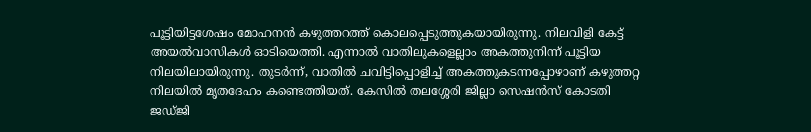പൂട്ടിയിട്ടശേഷം മോഹനൻ കഴുത്തറത്ത് കൊലപ്പെടുത്തുകയായിരുന്നു. നിലവിളി കേട്ട് അയൽവാസികൾ ഓടിയെത്തി. എന്നാൽ വാതിലുകളെല്ലാം അകത്തുനിന്ന് പൂട്ടിയ നിലയിലായിരുന്നു. തുടർന്ന്, വാതിൽ ചവിട്ടിപ്പൊളിച്ച് അകത്തുകടന്നപ്പോഴാണ് കഴുത്തറ്റ നിലയിൽ മൃതദേഹം കണ്ടെത്തിയത്. കേസിൽ തലശ്ശേരി ജില്ലാ സെഷൻസ് കോടതി ജഡ്ജി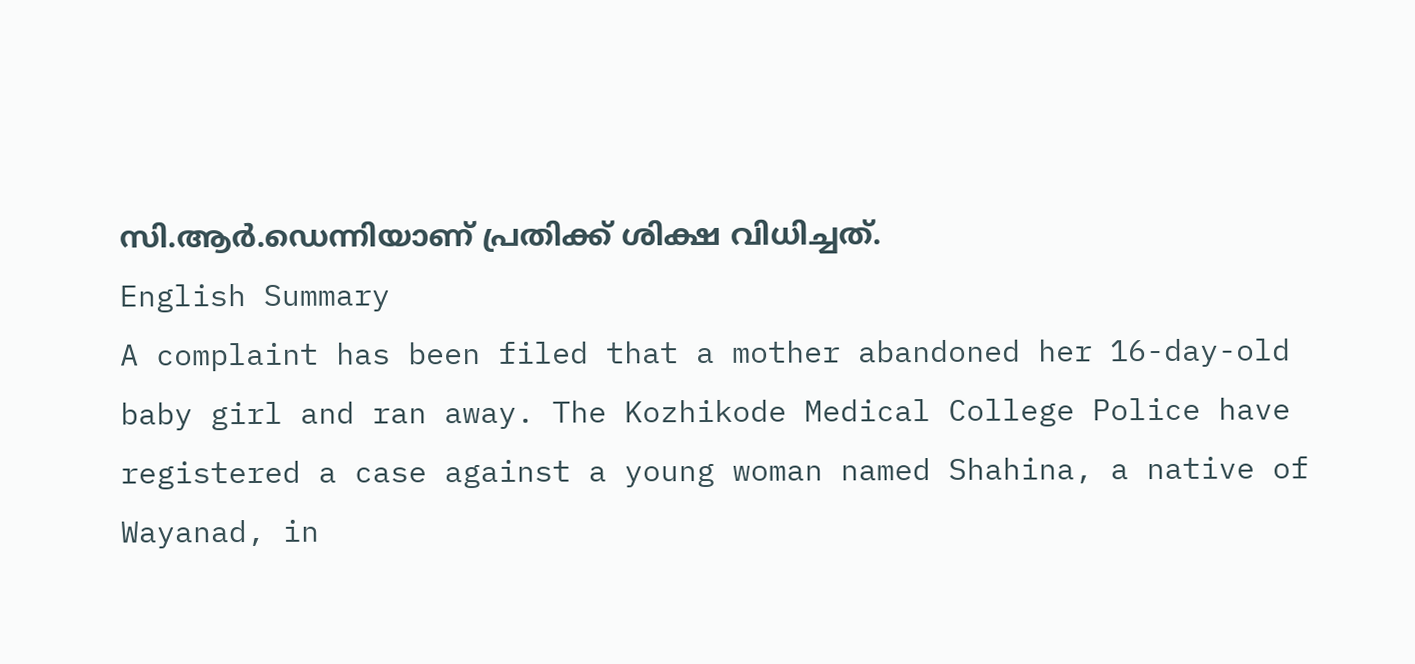സി.ആർ.ഡെന്നിയാണ് പ്രതിക്ക് ശിക്ഷ വിധിച്ചത്.
English Summary
A complaint has been filed that a mother abandoned her 16-day-old baby girl and ran away. The Kozhikode Medical College Police have registered a case against a young woman named Shahina, a native of Wayanad, in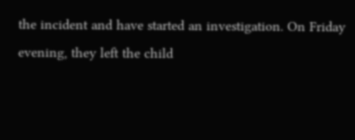the incident and have started an investigation. On Friday evening, they left the child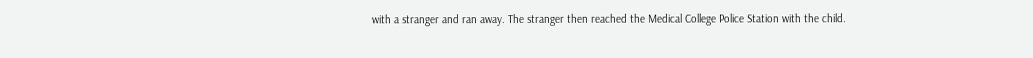with a stranger and ran away. The stranger then reached the Medical College Police Station with the child.